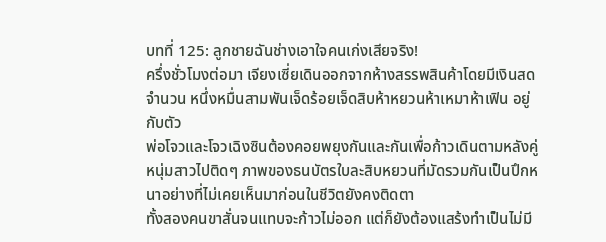บทที่ 125: ลูกชายฉันช่างเอาใจคนเก่งเสียจริง!
ครึ่งชั่วโมงต่อมา เจียงเซี่ยเดินออกจากห้างสรรพสินค้าโดยมีเงินสดจำนวน หนึ่งหมื่นสามพันเจ็ดร้อยเจ็ดสิบห้าหยวนห้าเหมาห้าเฟิน อยู่กับตัว
พ่อโจวและโจวเฉิงซินต้องคอยพยุงกันและกันเพื่อก้าวเดินตามหลังคู่หนุ่มสาวไปติดๆ ภาพของธนบัตรใบละสิบหยวนที่มัดรวมกันเป็นปึกหนาอย่างที่ไม่เคยเห็นมาก่อนในชีวิตยังคงติดตา
ทั้งสองคนขาสั่นจนแทบจะก้าวไม่ออก แต่ก็ยังต้องแสร้งทำเป็นไม่มี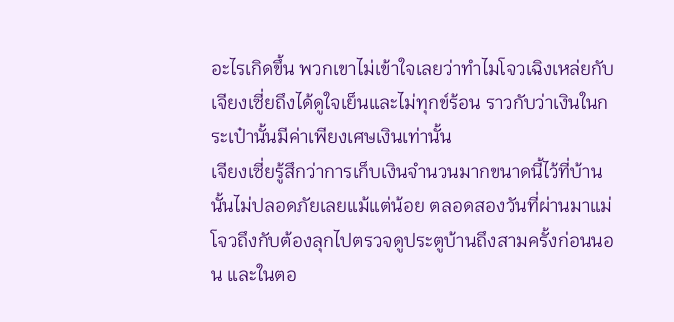อะไรเกิดขึ้น พวกเขาไม่เข้าใจเลยว่าทำไมโจวเฉิงเหล่ยกับเจียงเซี่ยถึงได้ดูใจเย็นและไม่ทุกข์ร้อน ราวกับว่าเงินในกระเป๋านั้นมีค่าเพียงเศษเงินเท่านั้น
เจียงเซี่ยรู้สึกว่าการเก็บเงินจำนวนมากขนาดนี้ไว้ที่บ้านนั้นไม่ปลอดภัยเลยแม้แต่น้อย ตลอดสองวันที่ผ่านมาแม่โจวถึงกับต้องลุกไปตรวจดูประตูบ้านถึงสามครั้งก่อนนอน และในตอ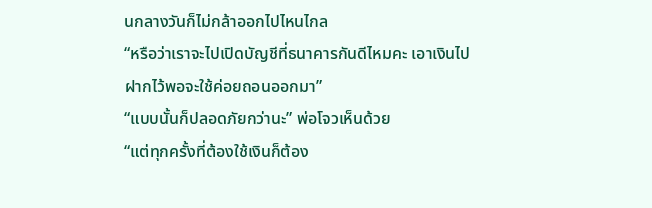นกลางวันก็ไม่กล้าออกไปไหนไกล
“หรือว่าเราจะไปเปิดบัญชีที่ธนาคารกันดีไหมคะ เอาเงินไปฝากไว้พอจะใช้ค่อยถอนออกมา”
“แบบนั้นก็ปลอดภัยกว่านะ” พ่อโจวเห็นด้วย
“แต่ทุกครั้งที่ต้องใช้เงินก็ต้อง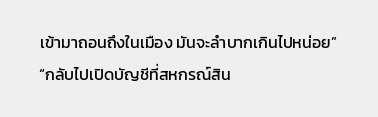เข้ามาถอนถึงในเมือง มันจะลำบากเกินไปหน่อย”
“กลับไปเปิดบัญชีที่สหกรณ์สิน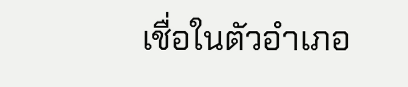เชื่อในตัวอำเภอ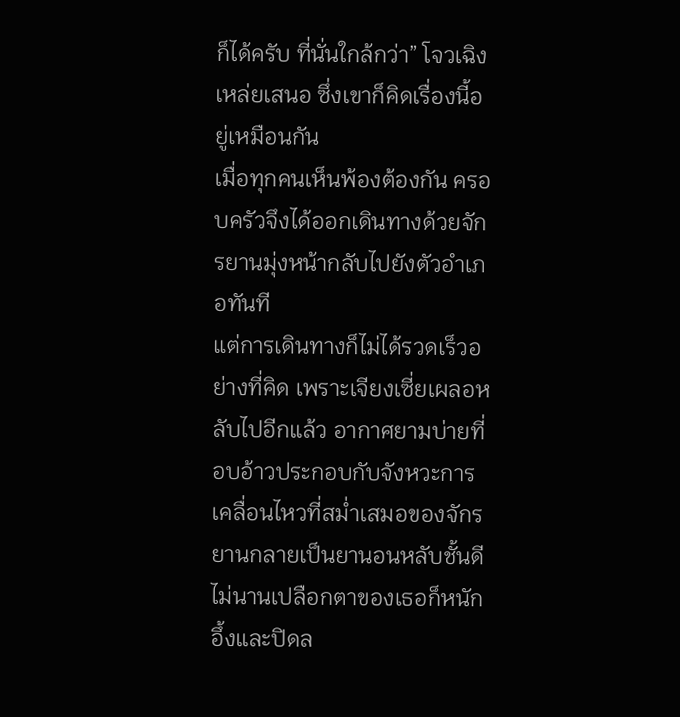ก็ได้ครับ ที่นั่นใกล้กว่า” โจวเฉิงเหล่ยเสนอ ซึ่งเขาก็คิดเรื่องนี้อยู่เหมือนกัน
เมื่อทุกคนเห็นพ้องต้องกัน ครอบครัวจึงได้ออกเดินทางด้วยจักรยานมุ่งหน้ากลับไปยังตัวอำเภอทันที
แต่การเดินทางก็ไม่ได้รวดเร็วอย่างที่คิด เพราะเจียงเซี่ยเผลอหลับไปอีกแล้ว อากาศยามบ่ายที่อบอ้าวประกอบกับจังหวะการเคลื่อนไหวที่สม่ำเสมอของจักรยานกลายเป็นยานอนหลับชั้นดี ไม่นานเปลือกตาของเธอก็หนักอึ้งและปิดล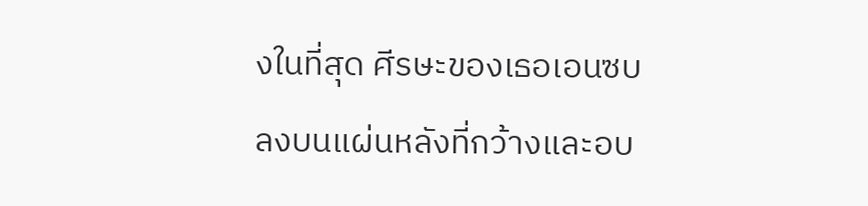งในที่สุด ศีรษะของเธอเอนซบลงบนแผ่นหลังที่กว้างและอบ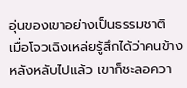อุ่นของเขาอย่างเป็นธรรมชาติ
เมื่อโจวเฉิงเหล่ยรู้สึกได้ว่าคนข้างหลังหลับไปแล้ว เขาก็ชะลอควา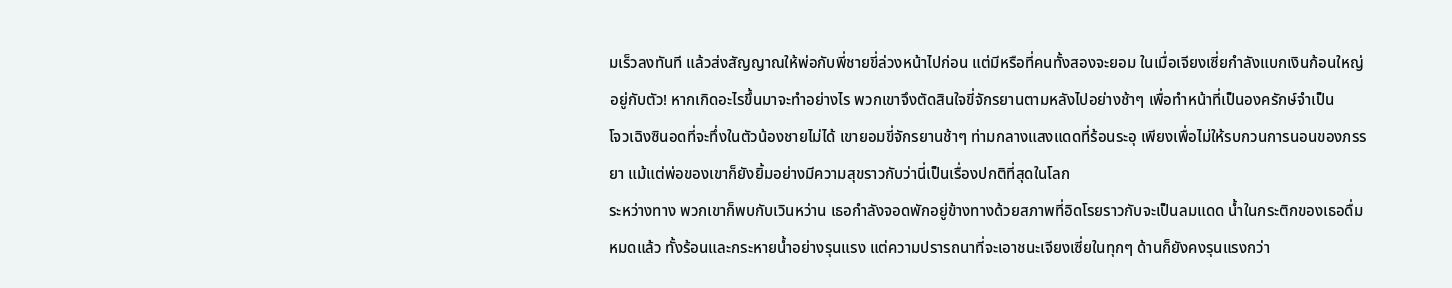มเร็วลงทันที แล้วส่งสัญญาณให้พ่อกับพี่ชายขี่ล่วงหน้าไปก่อน แต่มีหรือที่คนทั้งสองจะยอม ในเมื่อเจียงเซี่ยกำลังแบกเงินก้อนใหญ่อยู่กับตัว! หากเกิดอะไรขึ้นมาจะทำอย่างไร พวกเขาจึงตัดสินใจขี่จักรยานตามหลังไปอย่างช้าๆ เพื่อทำหน้าที่เป็นองครักษ์จำเป็น
โจวเฉิงซินอดที่จะทึ่งในตัวน้องชายไม่ได้ เขายอมขี่จักรยานช้าๆ ท่ามกลางแสงแดดที่ร้อนระอุ เพียงเพื่อไม่ให้รบกวนการนอนของภรรยา แม้แต่พ่อของเขาก็ยังยิ้มอย่างมีความสุขราวกับว่านี่เป็นเรื่องปกติที่สุดในโลก
ระหว่างทาง พวกเขาก็พบกับเวินหว่าน เธอกำลังจอดพักอยู่ข้างทางด้วยสภาพที่อิดโรยราวกับจะเป็นลมแดด น้ำในกระติกของเธอดื่มหมดแล้ว ทั้งร้อนและกระหายน้ำอย่างรุนแรง แต่ความปรารถนาที่จะเอาชนะเจียงเซี่ยในทุกๆ ด้านก็ยังคงรุนแรงกว่า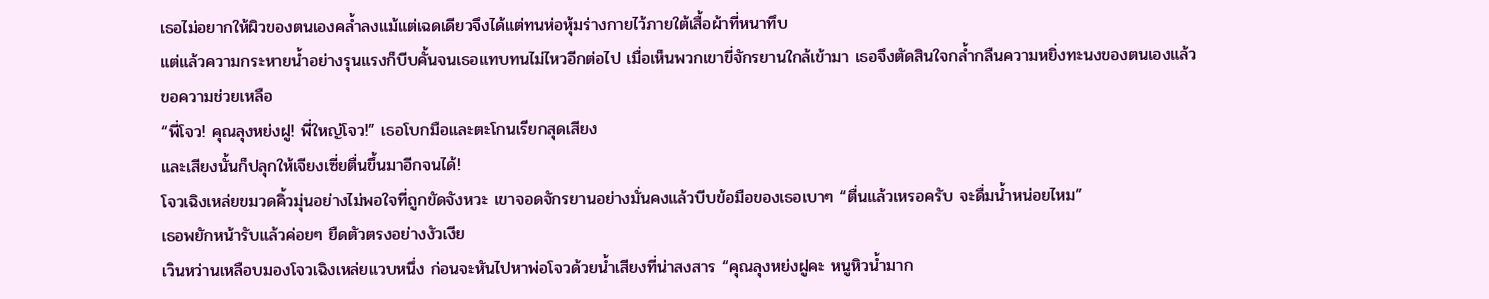เธอไม่อยากให้ผิวของตนเองคล้ำลงแม้แต่เฉดเดียวจึงได้แต่ทนห่อหุ้มร่างกายไว้ภายใต้เสื้อผ้าที่หนาทึบ
แต่แล้วความกระหายน้ำอย่างรุนแรงก็บีบคั้นจนเธอแทบทนไม่ไหวอีกต่อไป เมื่อเห็นพวกเขาขี่จักรยานใกล้เข้ามา เธอจึงตัดสินใจกล้ำกลืนความหยิ่งทะนงของตนเองแล้วขอความช่วยเหลือ
“พี่โจว! คุณลุงหย่งฝู! พี่ใหญ่โจว!” เธอโบกมือและตะโกนเรียกสุดเสียง
และเสียงนั้นก็ปลุกให้เจียงเซี่ยตื่นขึ้นมาอีกจนได้!
โจวเฉิงเหล่ยขมวดคิ้วมุ่นอย่างไม่พอใจที่ถูกขัดจังหวะ เขาจอดจักรยานอย่างมั่นคงแล้วบีบข้อมือของเธอเบาๆ “ตื่นแล้วเหรอครับ จะดื่มน้ำหน่อยไหม”
เธอพยักหน้ารับแล้วค่อยๆ ยืดตัวตรงอย่างงัวเงีย
เวินหว่านเหลือบมองโจวเฉิงเหล่ยแวบหนึ่ง ก่อนจะหันไปหาพ่อโจวด้วยน้ำเสียงที่น่าสงสาร “คุณลุงหย่งฝูคะ หนูหิวน้ำมาก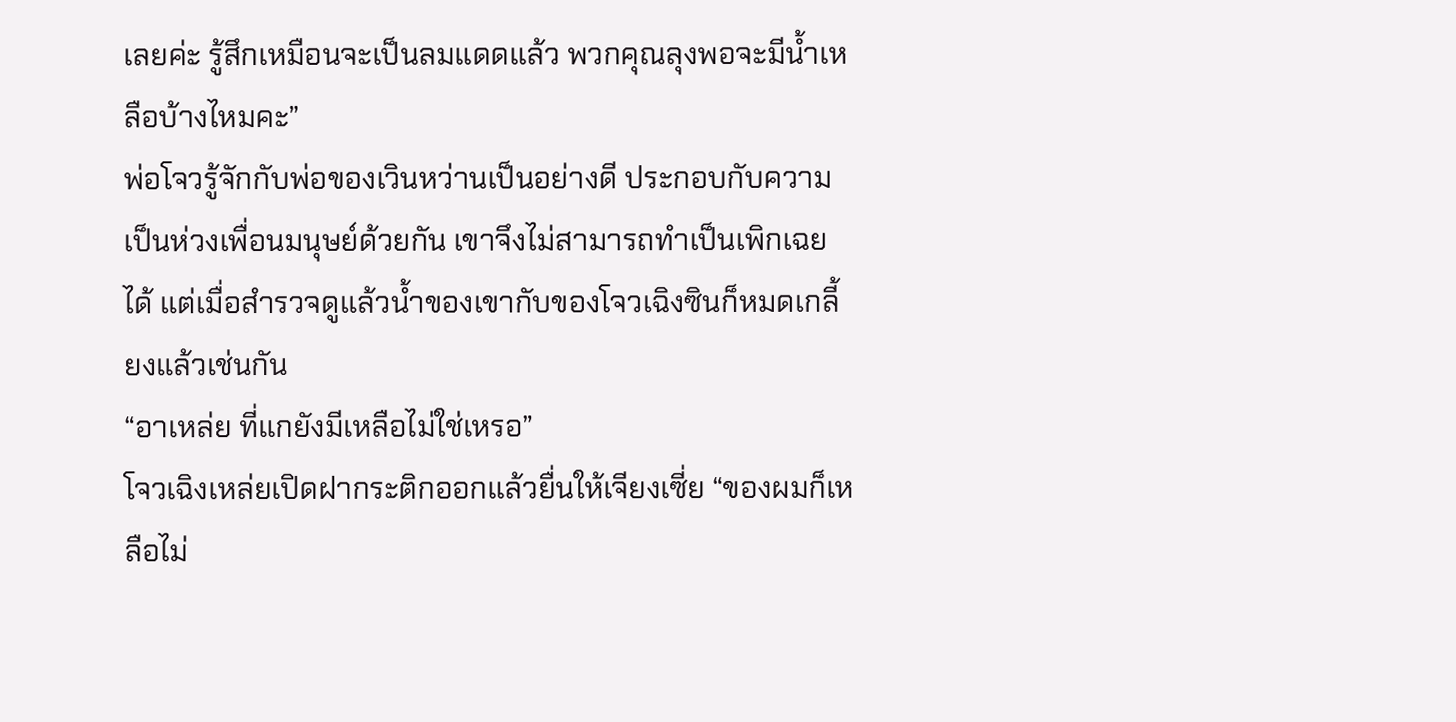เลยค่ะ รู้สึกเหมือนจะเป็นลมแดดแล้ว พวกคุณลุงพอจะมีน้ำเหลือบ้างไหมคะ”
พ่อโจวรู้จักกับพ่อของเวินหว่านเป็นอย่างดี ประกอบกับความเป็นห่วงเพื่อนมนุษย์ด้วยกัน เขาจึงไม่สามารถทำเป็นเพิกเฉยได้ แต่เมื่อสำรวจดูแล้วน้ำของเขากับของโจวเฉิงซินก็หมดเกลี้ยงแล้วเช่นกัน
“อาเหล่ย ที่แกยังมีเหลือไม่ใช่เหรอ”
โจวเฉิงเหล่ยเปิดฝากระติกออกแล้วยื่นให้เจียงเซี่ย “ของผมก็เหลือไม่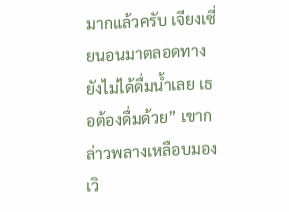มากแล้วครับ เจียงเซี่ยนอนมาตลอดทางยังไม่ได้ดื่มน้ำเลย เธอต้องดื่มด้วย” เขากล่าวพลางเหลือบมองเวิ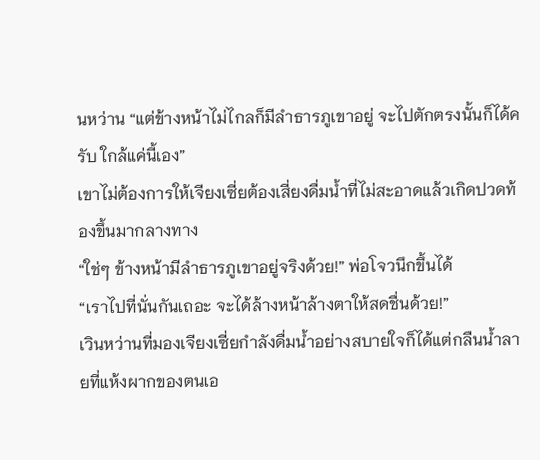นหว่าน “แต่ข้างหน้าไม่ไกลก็มีลำธารภูเขาอยู่ จะไปตักตรงนั้นก็ได้ครับ ใกล้แค่นี้เอง”
เขาไม่ต้องการให้เจียงเซี่ยต้องเสี่ยงดื่มน้ำที่ไม่สะอาดแล้วเกิดปวดท้องขึ้นมากลางทาง
“ใช่ๆ ข้างหน้ามีลำธารภูเขาอยู่จริงด้วย!” พ่อโจวนึกขึ้นได้
“เราไปที่นั่นกันเถอะ จะได้ล้างหน้าล้างตาให้สดชื่นด้วย!”
เวินหว่านที่มองเจียงเซี่ยกำลังดื่มน้ำอย่างสบายใจก็ได้แต่กลืนน้ำลายที่แห้งผากของตนเอ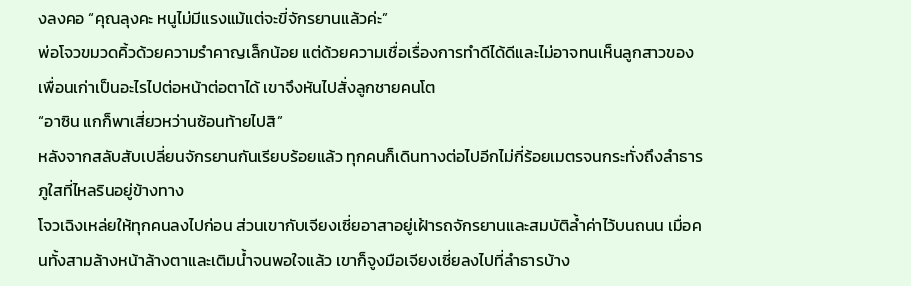งลงคอ “คุณลุงคะ หนูไม่มีแรงแม้แต่จะขี่จักรยานแล้วค่ะ”
พ่อโจวขมวดคิ้วด้วยความรำคาญเล็กน้อย แต่ด้วยความเชื่อเรื่องการทำดีได้ดีและไม่อาจทนเห็นลูกสาวของเพื่อนเก่าเป็นอะไรไปต่อหน้าต่อตาได้ เขาจึงหันไปสั่งลูกชายคนโต
“อาซิน แกก็พาเสี่ยวหว่านซ้อนท้ายไปสิ”
หลังจากสลับสับเปลี่ยนจักรยานกันเรียบร้อยแล้ว ทุกคนก็เดินทางต่อไปอีกไม่กี่ร้อยเมตรจนกระทั่งถึงลำธารภูใสที่ไหลรินอยู่ข้างทาง
โจวเฉิงเหล่ยให้ทุกคนลงไปก่อน ส่วนเขากับเจียงเซี่ยอาสาอยู่เฝ้ารถจักรยานและสมบัติล้ำค่าไว้บนถนน เมื่อคนทั้งสามล้างหน้าล้างตาและเติมน้ำจนพอใจแล้ว เขาก็จูงมือเจียงเซี่ยลงไปที่ลำธารบ้าง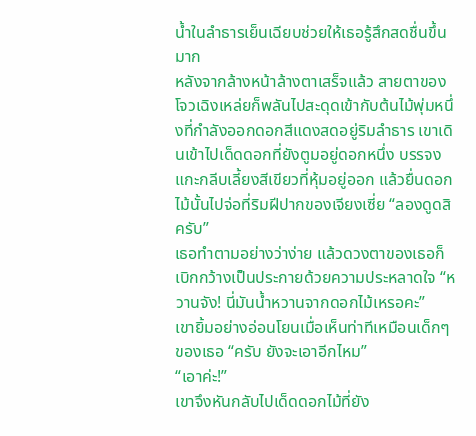น้ำในลำธารเย็นเฉียบช่วยให้เธอรู้สึกสดชื่นขึ้นมาก
หลังจากล้างหน้าล้างตาเสร็จแล้ว สายตาของโจวเฉิงเหล่ยก็พลันไปสะดุดเข้ากับต้นไม้พุ่มหนึ่งที่กำลังออกดอกสีแดงสดอยู่ริมลำธาร เขาเดินเข้าไปเด็ดดอกที่ยังตูมอยู่ดอกหนึ่ง บรรจงแกะกลีบเลี้ยงสีเขียวที่หุ้มอยู่ออก แล้วยื่นดอกไม้นั้นไปจ่อที่ริมฝีปากของเจียงเซี่ย “ลองดูดสิครับ”
เธอทำตามอย่างว่าง่าย แล้วดวงตาของเธอก็เบิกกว้างเป็นประกายด้วยความประหลาดใจ “หวานจัง! นี่มันน้ำหวานจากดอกไม้เหรอคะ”
เขายิ้มอย่างอ่อนโยนเมื่อเห็นท่าทีเหมือนเด็กๆ ของเธอ “ครับ ยังจะเอาอีกไหม”
“เอาค่ะ!”
เขาจึงหันกลับไปเด็ดดอกไม้ที่ยัง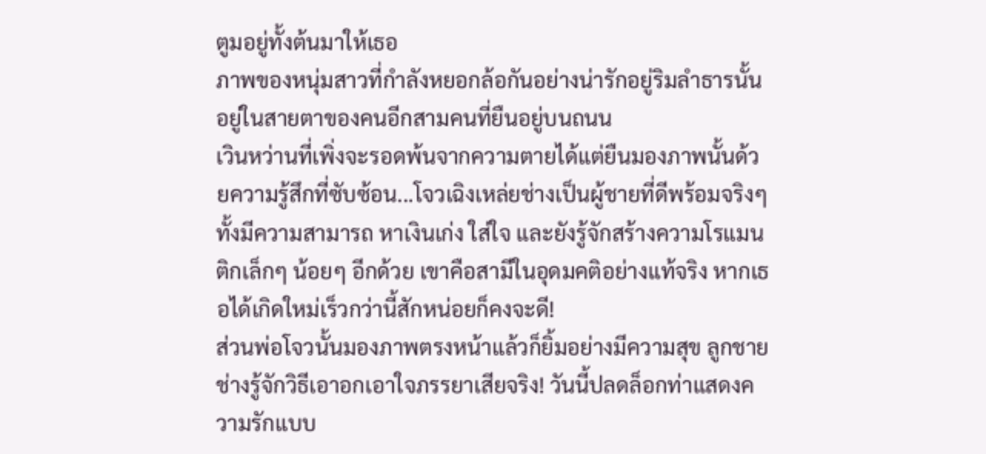ตูมอยู่ทั้งต้นมาให้เธอ
ภาพของหนุ่มสาวที่กำลังหยอกล้อกันอย่างน่ารักอยู่ริมลำธารนั้นอยู่ในสายตาของคนอีกสามคนที่ยืนอยู่บนถนน
เวินหว่านที่เพิ่งจะรอดพ้นจากความตายได้แต่ยืนมองภาพนั้นด้วยความรู้สึกที่ซับซ้อน...โจวเฉิงเหล่ยช่างเป็นผู้ชายที่ดีพร้อมจริงๆ ทั้งมีความสามารถ หาเงินเก่ง ใส่ใจ และยังรู้จักสร้างความโรแมนติกเล็กๆ น้อยๆ อีกด้วย เขาคือสามีในอุดมคติอย่างแท้จริง หากเธอได้เกิดใหม่เร็วกว่านี้สักหน่อยก็คงจะดี!
ส่วนพ่อโจวนั้นมองภาพตรงหน้าแล้วก็ยิ้มอย่างมีความสุข ลูกชายช่างรู้จักวิธีเอาอกเอาใจภรรยาเสียจริง! วันนี้ปลดล็อกท่าแสดงความรักแบบ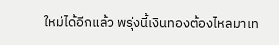ใหม่ได้อีกแล้ว พรุ่งนี้เงินทองต้องไหลมาเท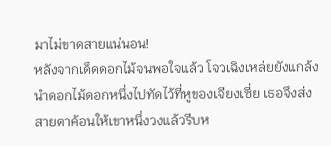มาไม่ขาดสายแน่นอน!
หลังจากเด็ดดอกไม้จนพอใจแล้ว โจวเฉิงเหล่ยยังแกล้งนำดอกไม้ดอกหนึ่งไปทัดไว้ที่หูของเจียงเซี่ย เธอจึงส่งสายตาค้อนให้เขาหนึ่งวงแล้วรีบห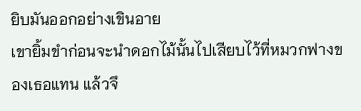ยิบมันออกอย่างเขินอาย
เขายิ้มขำก่อนจะนำดอกไม้นั้นไปเสียบไว้ที่หมวกฟางของเธอแทน แล้วจึ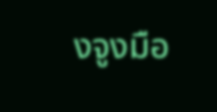งจูงมือ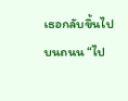เธอกลับขึ้นไปบนถนน “ไป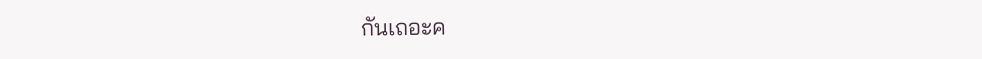กันเถอะค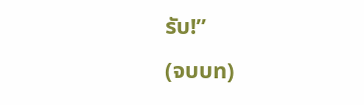รับ!”
(จบบท)